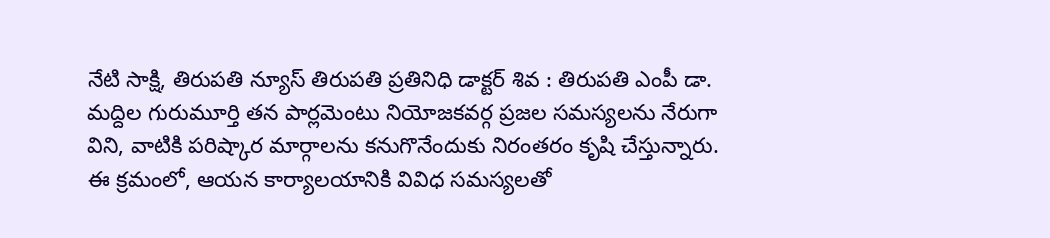నేటి సాక్షి, తిరుపతి న్యూస్ తిరుపతి ప్రతినిధి డాక్టర్ శివ : తిరుపతి ఎంపీ డా. మద్దిల గురుమూర్తి తన పార్లమెంటు నియోజకవర్గ ప్రజల సమస్యలను నేరుగా విని, వాటికి పరిష్కార మార్గాలను కనుగొనేందుకు నిరంతరం కృషి చేస్తున్నారు. ఈ క్రమంలో, ఆయన కార్యాలయానికి వివిధ సమస్యలతో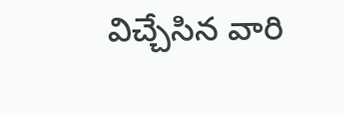విచ్చేసిన వారి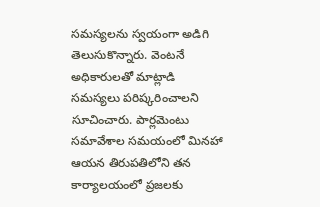సమస్యలను స్వయంగా అడిగి తెలుసుకొన్నారు. వెంటనే అధికారులతో మాట్లాడి సమస్యలు పరిష్కరించాలని సూచించారు. పార్లమెంటు సమావేశాల సమయంలో మినహా ఆయన తిరుపతిలోని తన కార్యాలయంలో ప్రజలకు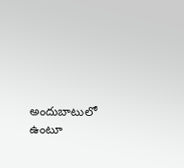అందుబాటులో ఉంటూ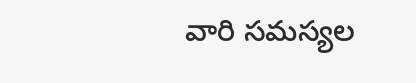వారి సమస్యల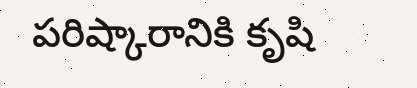పరిష్కారానికి కృషి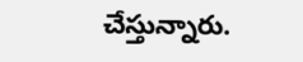చేస్తున్నారు.